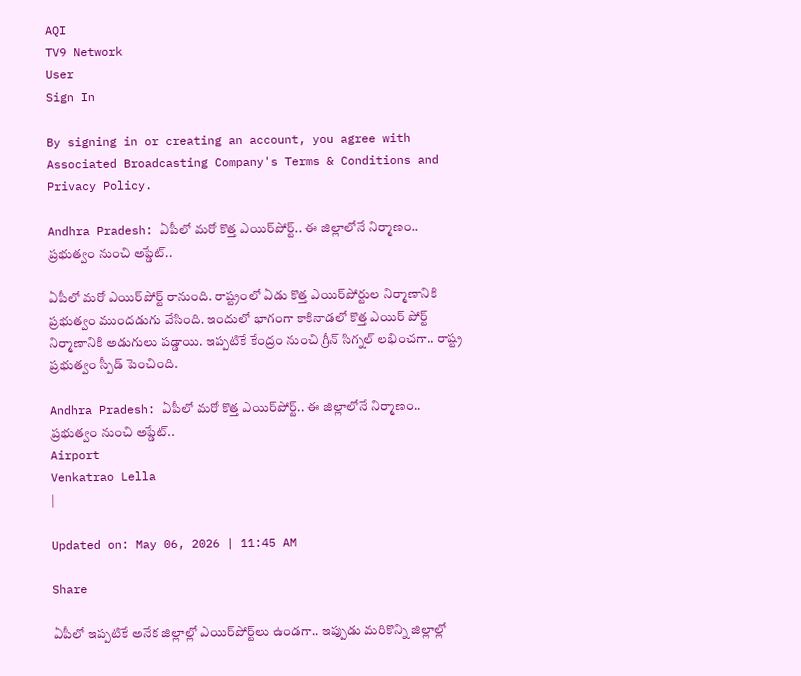AQI
TV9 Network
User
Sign In

By signing in or creating an account, you agree with Associated Broadcasting Company's Terms & Conditions and Privacy Policy.

Andhra Pradesh: ఏపీలో మరో కొత్త ఎయిర్‌పోర్ట్.. ఈ జిల్లాలోనే నిర్మాణం.. ప్రభుత్వం నుంచి అప్డేట్..

ఏపీలో మరో ఎయిర్‌పోర్ట్ రానుంది. రాష్ట్రంలో ఏడు కొత్త ఎయిర్‌పోర్టుల నిర్మాణానికి ప్రభుత్వం ముందడుగు వేసింది. ఇందులో భాగంగా కాకినాడలో కొత్త ఎయిర్ పోర్ట్ నిర్మాణానికి అడుగులు పడ్డాయి. ఇప్పటికే కేంద్రం నుంచి గ్రీన్ సిగ్నల్ లభించగా.. రాష్ట్ర ప్రభుత్వం స్పీడ్ పెంచింది.

Andhra Pradesh: ఏపీలో మరో కొత్త ఎయిర్‌పోర్ట్.. ఈ జిల్లాలోనే నిర్మాణం.. ప్రభుత్వం నుంచి అప్డేట్..
Airport
Venkatrao Lella
|

Updated on: May 06, 2026 | 11:45 AM

Share

ఏపీలో ఇప్పటికే అనేక జిల్లాల్లో ఎయిర్‌పోర్ట్‌లు ఉండగా.. ఇప్పుడు మరికొన్ని జిల్లాల్లో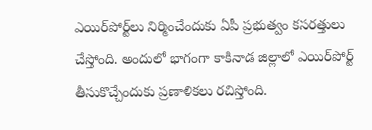ఎయిర్‌పోర్ట్‌లు నిర్మించేందుకు ఏపీ ప్రభుత్వం కసరత్తులు చేస్తోంది. అందులో భాగంగా కాకినాడ జిల్లాలో ఎయిర్‌పోర్ట్ తీసుకొచ్చేందుకు ప్రణాళికలు రచిస్తోంది.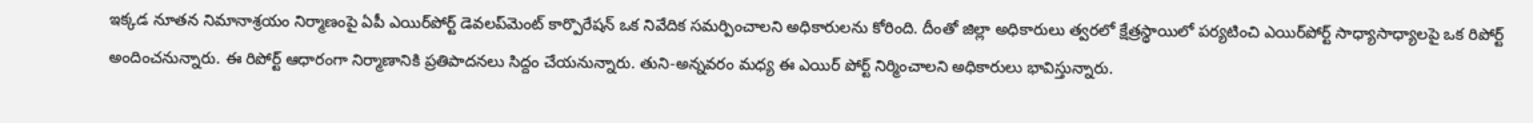ఇక్కడ నూతన నిమానాశ్రయం నిర్మాణంపై ఏపీ ఎయిర్‌పోర్ట్ డెవలప్‌మెంట్ కార్పొరేషన్ ఒక నివేదిక సమర్పించాలని అధికారులను కోరింది. దీంతో జిల్లా అధికారులు త్వరలో క్షేత్రస్థాయిలో పర్యటించి ఎయిర్‌పోర్ట్ సాధ్యాసాధ్యాలపై ఒక రిపోర్ట్ అందించనున్నారు. ఈ రిపోర్ట్ ఆధారంగా నిర్మాణానికి ప్రతిపాదనలు సిద్దం చేయనున్నారు. తుని-అన్నవరం మధ్య ఈ ఎయిర్ పోర్ట్ నిర్మించాలని అధికారులు భావిస్తున్నారు.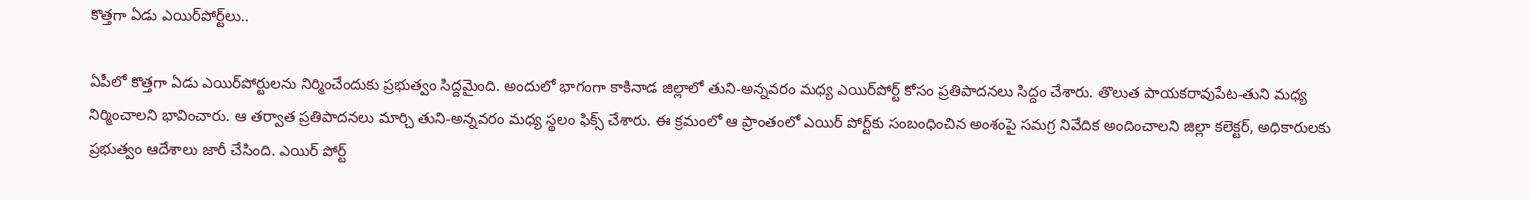కొత్తగా ఏడు ఎయిర్‌పోర్ట్‌లు..

ఏపీలో కొత్తగా ఏడు ఎయిర్‌పోర్టులను నిర్మించేందుకు ప్రభుత్వం సిద్దమైంది. అందులో భాగంగా కాకినాడ జిల్లాలో తుని-అన్నవరం మధ్య ఎయిర్‌పోర్ట్ కోసం ప్రతిపాదనలు సిద్దం చేశారు. తొలుత పాయకరావుపేట-తుని మధ్య నిర్మించాలని భావించారు. ఆ తర్వాత ప్రతిపాదనలు మార్చి తుని-అన్నవరం మధ్య స్థలం ఫిక్స్ చేశారు. ఈ క్రమంలో ఆ ప్రాంతంలో ఎయిర్ పోర్ట్‌కు సంబంధించిన అంశంపై సమగ్ర నివేదిక అందించాలని జిల్లా కలెక్టర్, అధికారులకు ప్రభుత్వం ఆదేశాలు జారీ చేసింది. ఎయిర్ పోర్ట్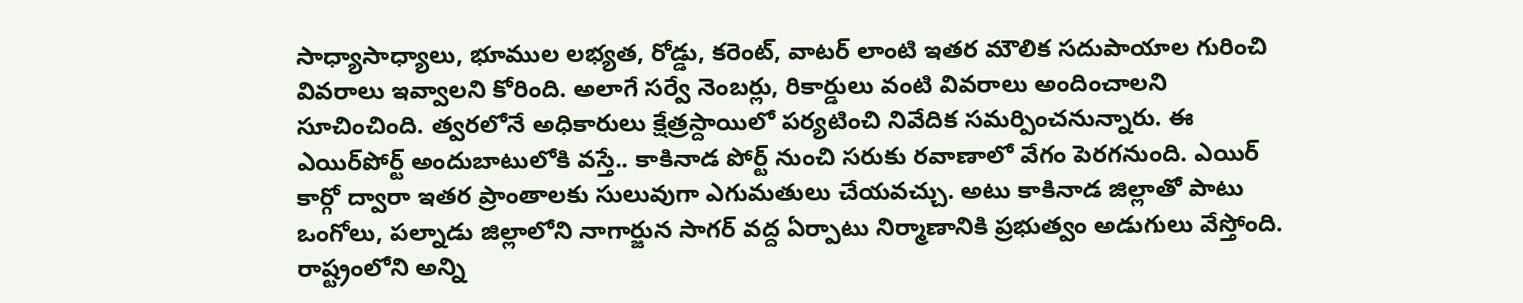సాధ్యాసాధ్యాలు, భూముల లభ్యత, రోడ్డు, కరెంట్, వాటర్ లాంటి ఇతర మౌలిక సదుపాయాల గురించి వివరాలు ఇవ్వాలని కోరింది. అలాగే సర్వే నెంబర్లు, రికార్డులు వంటి వివరాలు అందించాలని సూచించింది. త్వరలోనే అధికారులు క్షేత్రస్దాయిలో పర్యటించి నివేదిక సమర్పించనున్నారు. ఈ ఎయిర్‌పోర్ట్ అందుబాటులోకి వస్తే.. కాకినాడ పోర్ట్ నుంచి సరుకు రవాణాలో వేగం పెరగనుంది. ఎయిర్ కార్గో ద్వారా ఇతర ప్రాంతాలకు సులువుగా ఎగుమతులు చేయవచ్చు. అటు కాకినాడ జిల్లాతో పాటు ఒంగోలు, పల్నాడు జిల్లాలోని నాగార్జున సాగర్ వద్ద ఏర్పాటు నిర్మాణానికి ప్రభుత్వం అడుగులు వేస్తోంది. రాష్ట్రంలోని అన్ని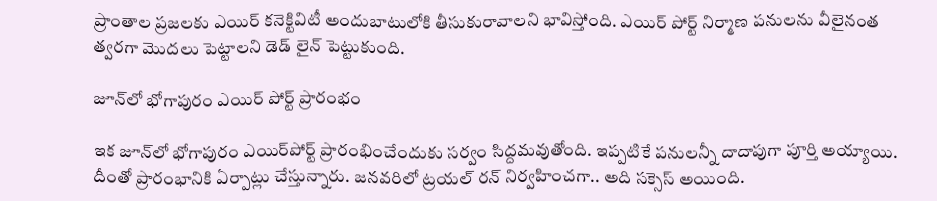ప్రాంతాల ప్రజలకు ఎయిర్ కనెక్టివిటీ అందుబాటులోకి తీసుకురావాలని భావిస్తోంది. ఎయిర్ పోర్ట్ నిర్మాణ పనులను వీలైనంత త్వరగా మొదలు పెట్టాలని డెడ్ లైన్ పెట్టుకుంది.

జూన్‌లో భోగాపురం ఎయిర్ పోర్ట్ ప్రారంభం

ఇక జూన్‌లో భోగాపురం ఎయిర్‌పోర్ట్ ప్రారంభించేందుకు సర్వం సిద్దమవుతోంది. ఇప్పటికే పనులన్నీ దాదాపుగా పూర్తి అయ్యాయి. దీంతో ప్రారంభానికి ఏర్పాట్లు చేస్తున్నారు. జనవరిలో ట్రయల్ రన్ నిర్వహించగా.. అది సక్సెస్ అయింది.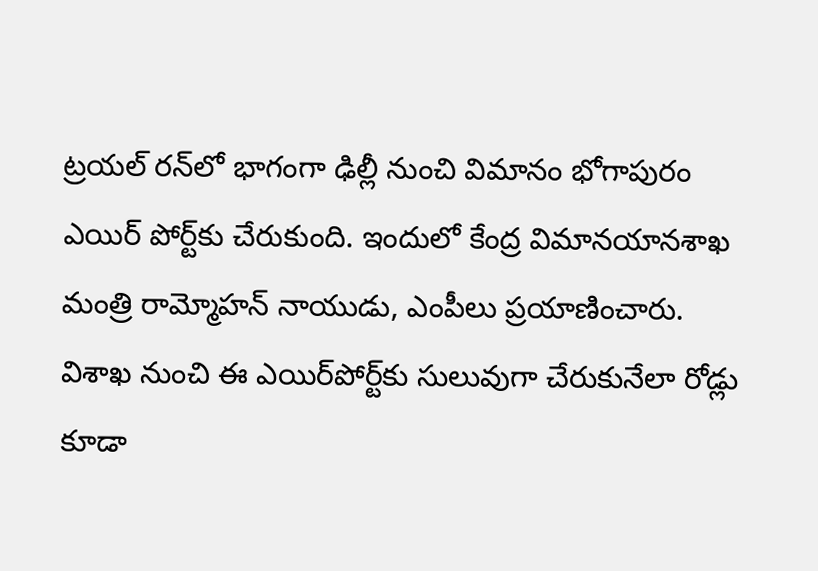ట్రయల్ రన్‌లో భాగంగా ఢిల్లీ నుంచి విమానం భోగాపురం ఎయిర్ పోర్ట్‌కు చేరుకుంది. ఇందులో కేంద్ర విమానయానశాఖ మంత్రి రామ్మోహన్ నాయుడు, ఎంపీలు ప్రయాణించారు. విశాఖ నుంచి ఈ ఎయిర్‌పోర్ట్‌కు సులువుగా చేరుకునేలా రోడ్లు కూడా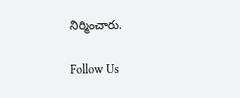నిర్మించారు.

Follow Us